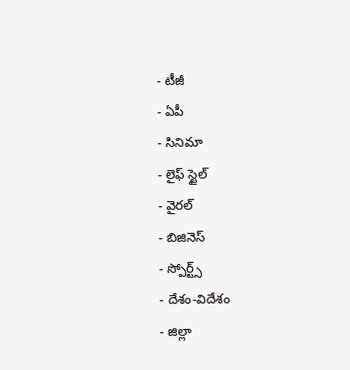- టీజీ
- ఏపీ
- సినిమా
- లైఫ్ స్టైల్
- వైరల్
- బిజినెస్
- స్పోర్ట్స్
- దేశం-విదేశం
- జిల్లా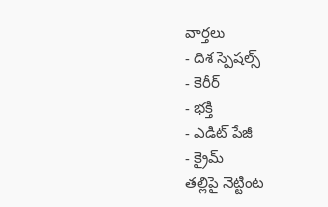వార్తలు
- దిశ స్పెషల్స్
- కెరీర్
- భక్తి
- ఎడిట్ పేజీ
- క్రైమ్
తల్లిపై నెట్టింట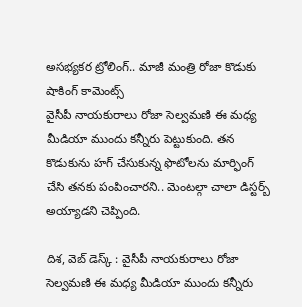అసభ్యకర ట్రోలింగ్.. మాజీ మంత్రి రోజా కొడుకు షాకింగ్ కామెంట్స్
వైసీపీ నాయకురాలు రోజా సెల్వమణి ఈ మధ్య మీడియా ముందు కన్నీరు పెట్టుకుంది. తన కొడుకును హగ్ చేసుకున్న ఫొటోలను మార్ఫింగ్ చేసి తనకు పంపించారని.. మెంటల్గా చాలా డిస్టర్బ్ అయ్యాడని చెప్పింది.

దిశ, వెబ్ డెస్క్ : వైసీపీ నాయకురాలు రోజా సెల్వమణి ఈ మధ్య మీడియా ముందు కన్నీరు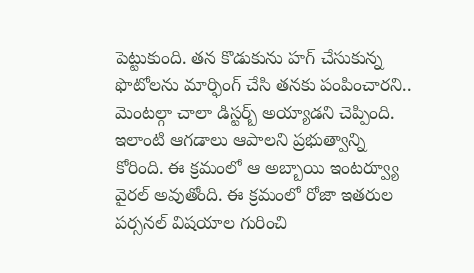పెట్టుకుంది. తన కొడుకును హగ్ చేసుకున్న ఫొటోలను మార్ఫింగ్ చేసి తనకు పంపించారని.. మెంటల్గా చాలా డిస్టర్బ్ అయ్యాడని చెప్పింది. ఇలాంటి ఆగడాలు ఆపాలని ప్రభుత్వాన్ని కోరింది. ఈ క్రమంలో ఆ అబ్బాయి ఇంటర్వ్యూ వైరల్ అవుతోంది. ఈ క్రమంలో రోజా ఇతరుల పర్సనల్ విషయాల గురించి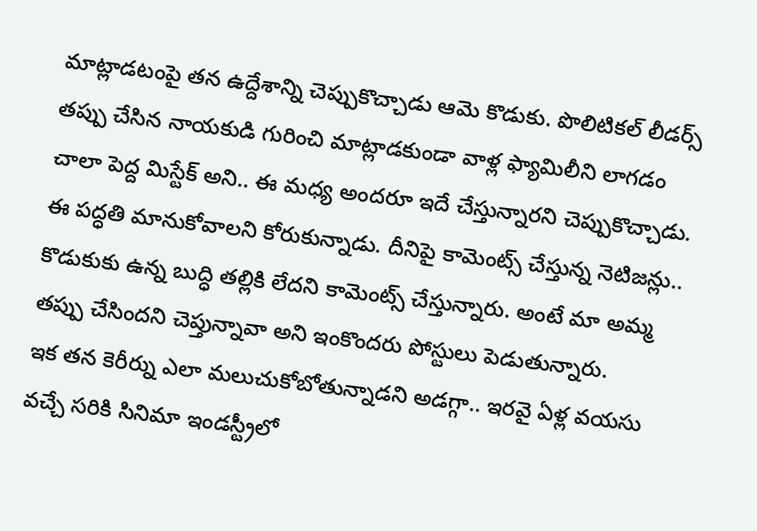మాట్లాడటంపై తన ఉద్దేశాన్ని చెప్పుకొచ్చాడు ఆమె కొడుకు. పొలిటికల్ లీడర్స్ తప్పు చేసిన నాయకుడి గురించి మాట్లాడకుండా వాళ్ల ఫ్యామిలీని లాగడం చాలా పెద్ద మిస్టేక్ అని.. ఈ మధ్య అందరూ ఇదే చేస్తున్నారని చెప్పుకొచ్చాడు. ఈ పద్ధతి మానుకోవాలని కోరుకున్నాడు. దీనిపై కామెంట్స్ చేస్తున్న నెటిజన్లు.. కొడుకుకు ఉన్న బుద్ధి తల్లికి లేదని కామెంట్స్ చేస్తున్నారు. అంటే మా అమ్మ తప్పు చేసిందని చెప్తున్నావా అని ఇంకొందరు పోస్టులు పెడుతున్నారు.
ఇక తన కెరీర్ను ఎలా మలుచుకోబోతున్నాడని అడగ్గా.. ఇరవై ఏళ్ల వయసు వచ్చే సరికి సినిమా ఇండస్ట్రీలో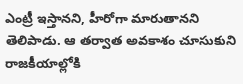ఎంట్రీ ఇస్తానని, హీరోగా మారుతానని తెలిపాడు. ఆ తర్వాత అవకాశం చూసుకుని రాజకీయాల్లోకి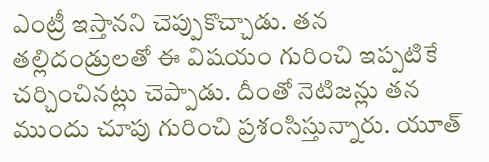ఎంట్రీ ఇస్తానని చెప్పుకొచ్చాడు. తన తల్లిదండ్రులతో ఈ విషయం గురించి ఇప్పటికే చర్చించినట్లు చెప్పాడు. దీంతో నెటిజన్లు తన ముందు చూపు గురించి ప్రశంసిస్తున్నారు. యూత్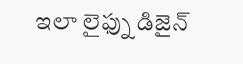ఇలా లైఫ్ను డిజైన్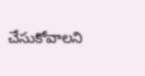చేసుకోవాలని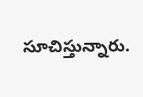సూచిస్తున్నారు.